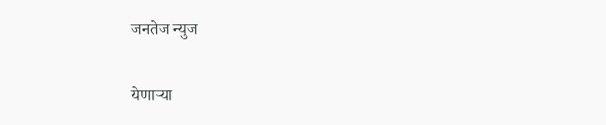जनतेज न्युज

येणाऱ्या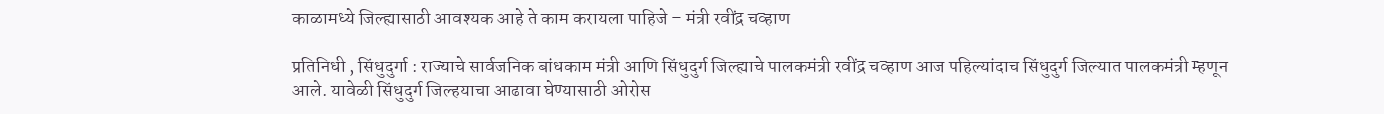काळामध्ये जिल्ह्यासाठी आवश्यक आहे ते काम करायला पाहिजे – मंत्री रवींद्र चव्हाण

प्रतिनिधी , सिंधुदुर्गा : राज्याचे सार्वजनिक बांधकाम मंत्री आणि सिंधुदुर्ग जिल्ह्याचे पालकमंत्री रवींद्र चव्हाण आज पहिल्यांदाच सिंधुदुर्ग जिल्यात पालकमंत्री म्हणून आले. यावेळी सिंधुदुर्ग जिल्हयाचा आढावा घेण्यासाठी ओरोस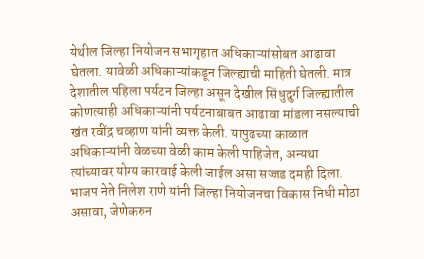येथील जिल्हा नियोजन सभागृहात अधिकाऱ्यांसोबत आढावा घेतला. यावेळी अधिकाऱ्यांकडून जिल्ह्याची माहिती घेतली. मात्र देशातील पहिला पर्यटन जिल्हा असून देखील सिंधुदुर्ग जिल्ह्यातील कोणत्याही अधिकाऱ्यांनी पर्यटनाबाबत आढावा मांडला नसल्याची खंत रवींद्र चव्हाण यांनी व्यक्त केली. यापुढच्या काळात अधिकाऱ्यांनी वेळच्या वेळी काम केली पाहिजेत, अन्यथा त्यांच्यावर योग्य कारवाई केली जाईल असा सज्जड दमही दिला. भाजप नेते निलेश राणे यांनी जिल्हा नियोजनचा विकास निधी मोठा असावा, जेणेकरुन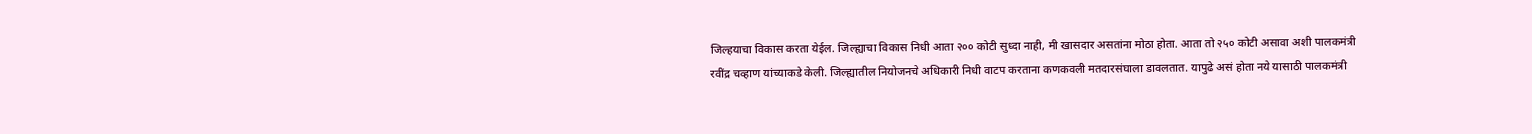जिल्हयाचा विकास करता येईल. जिल्ह्याचा विकास निधी आता २०० कोटी सुध्दा नाही, मी खासदार असतांना मोठा होता. आता तो २५० कोटी असावा अशी पालकमंत्री रवींद्र चव्हाण यांच्याकडे केली. जिल्ह्यातील नियोजनचे अधिकारी निधी वाटप करताना कणकवली मतदारसंघाला डावलतात. यापुढे असं होता नये यासाठी पालकमंत्री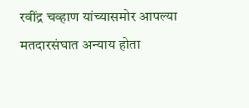रवींद्र चव्हाण यांच्यासमोर आपल्या मतदारसंघात अन्याय होता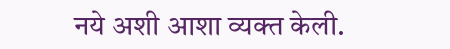नये अशी आशा व्यक्त केली.